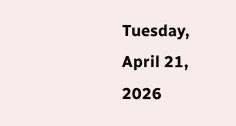Tuesday, April 21, 2026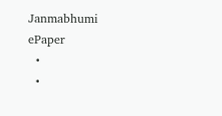Janmabhumi
ePaper
  •
  •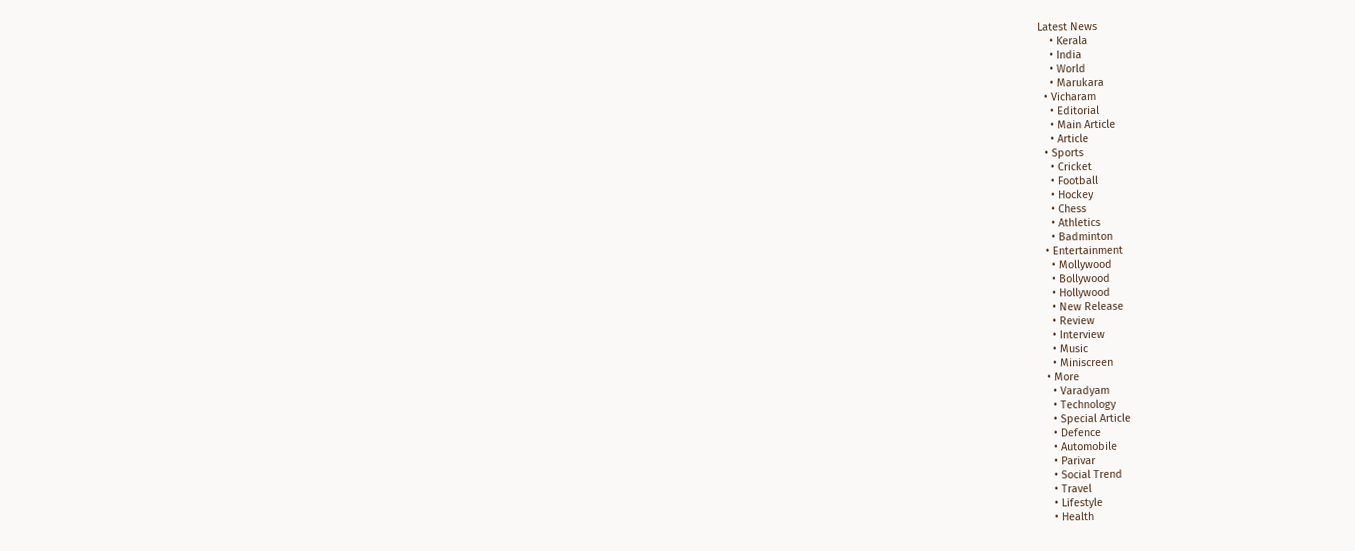Latest News
    • Kerala
    • India
    • World
    • Marukara
  • Vicharam
    • Editorial
    • Main Article
    • Article
  • Sports
    • Cricket
    • Football
    • Hockey
    • Chess
    • Athletics
    • Badminton
  • Entertainment
    • Mollywood
    • Bollywood
    • Hollywood
    • New Release
    • Review
    • Interview
    • Music
    • Miniscreen
  • More
    • Varadyam
    • Technology
    • Special Article
    • Defence
    • Automobile
    • Parivar
    • Social Trend
    • Travel
    • Lifestyle
    • Health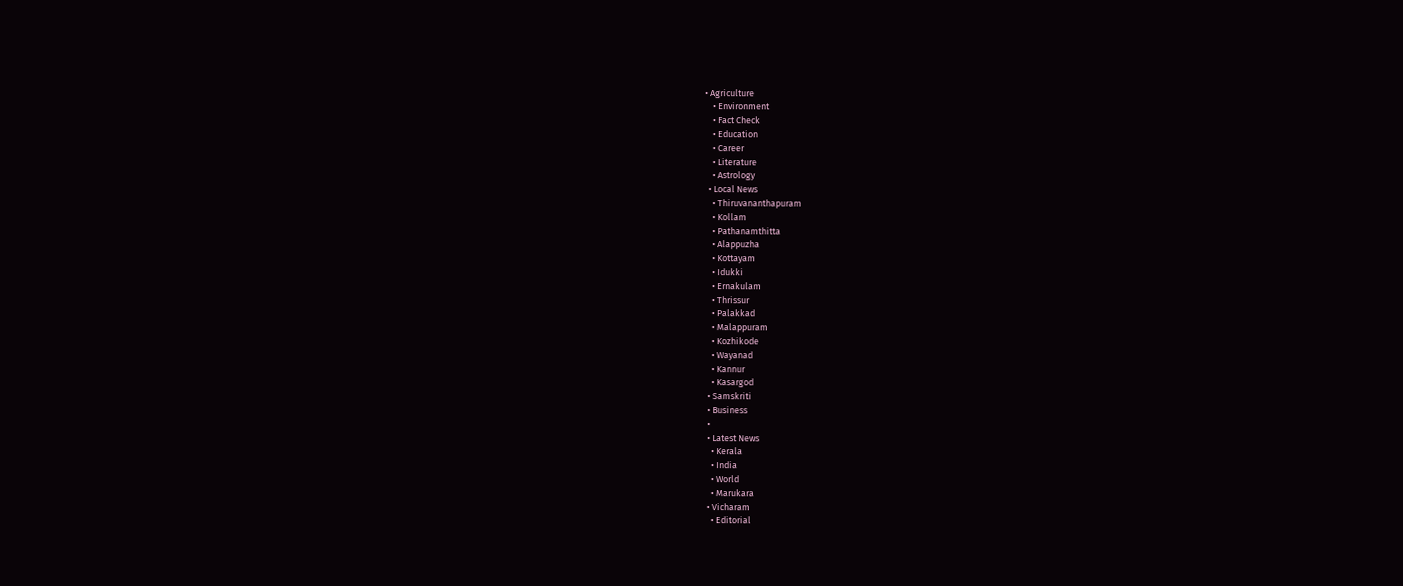• Agriculture
    • Environment
    • Fact Check
    • Education
    • Career
    • Literature
    • Astrology
  • Local News
    • Thiruvananthapuram
    • Kollam
    • Pathanamthitta
    • Alappuzha
    • Kottayam
    • Idukki
    • Ernakulam
    • Thrissur
    • Palakkad
    • Malappuram
    • Kozhikode
    • Wayanad
    • Kannur
    • Kasargod
  • Samskriti
  • Business
  •
  • Latest News
    • Kerala
    • India
    • World
    • Marukara
  • Vicharam
    • Editorial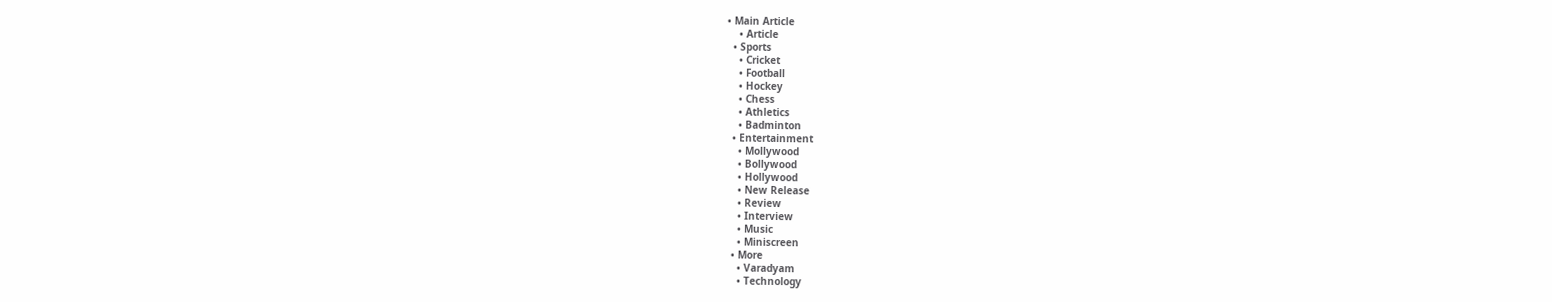• Main Article
    • Article
  • Sports
    • Cricket
    • Football
    • Hockey
    • Chess
    • Athletics
    • Badminton
  • Entertainment
    • Mollywood
    • Bollywood
    • Hollywood
    • New Release
    • Review
    • Interview
    • Music
    • Miniscreen
  • More
    • Varadyam
    • Technology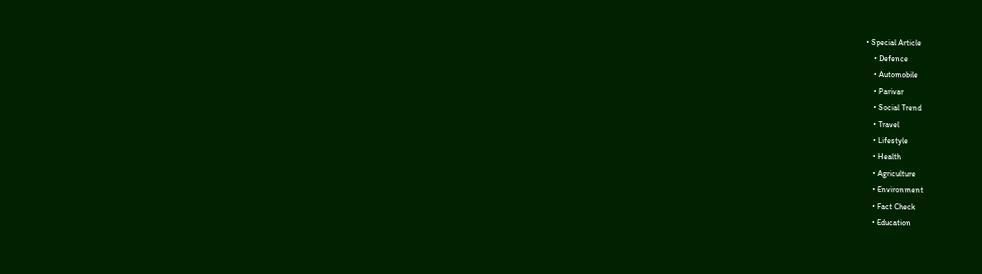• Special Article
    • Defence
    • Automobile
    • Parivar
    • Social Trend
    • Travel
    • Lifestyle
    • Health
    • Agriculture
    • Environment
    • Fact Check
    • Education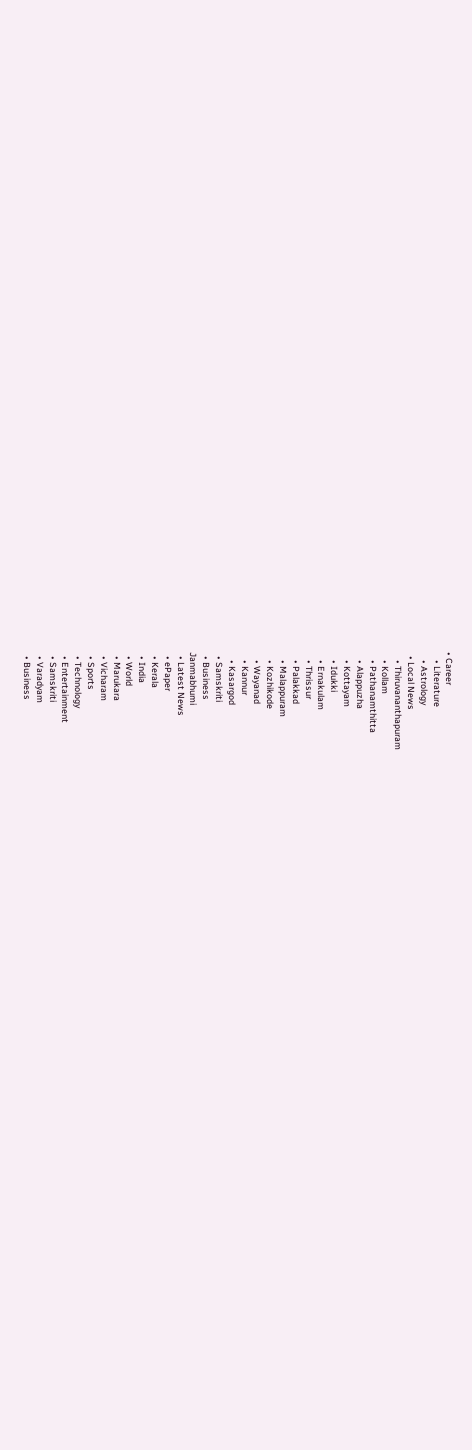• Career
    • Literature
    • Astrology
  • Local News
    • Thiruvananthapuram
    • Kollam
    • Pathanamthitta
    • Alappuzha
    • Kottayam
    • Idukki
    • Ernakulam
    • Thrissur
    • Palakkad
    • Malappuram
    • Kozhikode
    • Wayanad
    • Kannur
    • Kasargod
  • Samskriti
  • Business
Janmabhumi
  • Latest News
  • ePaper
  • Kerala
  • India
  • World
  • Marukara
  • Vicharam
  • Sports
  • Technology
  • Entertainment
  • Samskriti
  • Varadyam
  • Business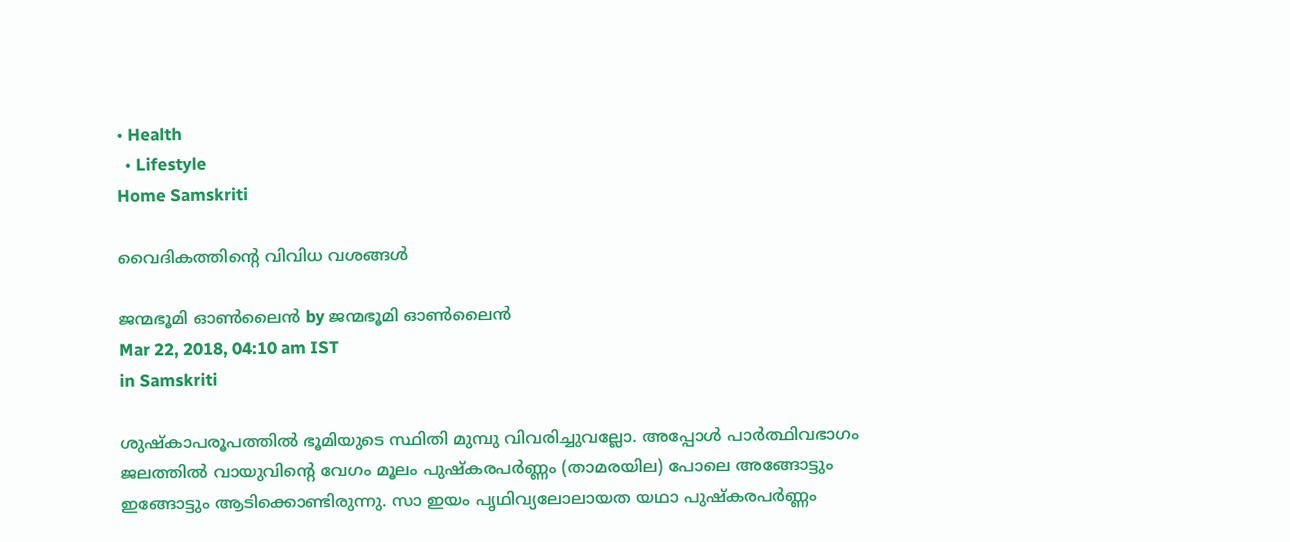• Health
  • Lifestyle
Home Samskriti

വൈദികത്തിന്റെ വിവിധ വശങ്ങൾ

ജന്മഭൂമി ഓണ്‍ലൈന്‍ by ജന്മഭൂമി ഓണ്‍ലൈന്‍
Mar 22, 2018, 04:10 am IST
in Samskriti

ശുഷ്‌കാപരൂപത്തില്‍ ഭൂമിയുടെ സ്ഥിതി മുമ്പു വിവരിച്ചുവല്ലോ. അപ്പോള്‍ പാര്‍ത്ഥിവഭാഗം ജലത്തില്‍ വായുവിന്റെ വേഗം മൂലം പുഷ്‌കരപര്‍ണ്ണം (താമരയില) പോലെ അങ്ങോട്ടും ഇങ്ങോട്ടും ആടിക്കൊണ്ടിരുന്നു. സാ ഇയം പൃഥിവ്യലോലായത യഥാ പുഷ്‌കരപര്‍ണ്ണം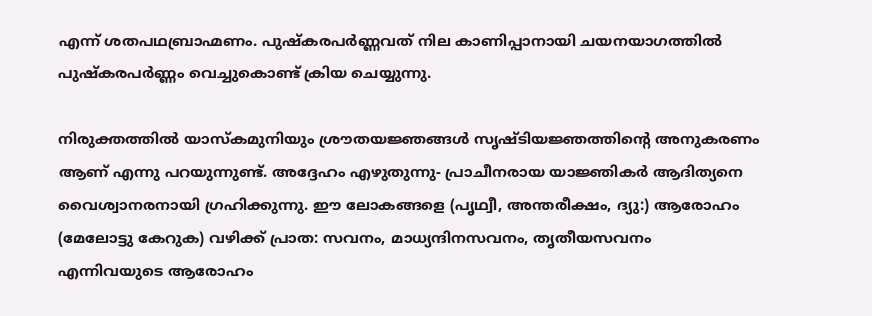എന്ന് ശതപഥബ്രാഹ്മണം. പുഷ്‌കരപര്‍ണ്ണവത് നില കാണിപ്പാനായി ചയനയാഗത്തില്‍ പുഷ്‌കരപര്‍ണ്ണം വെച്ചുകൊണ്ട് ക്രിയ ചെയ്യുന്നു.

നിരുക്തത്തില്‍ യാസ്‌കമുനിയും ശ്രൗതയജ്ഞങ്ങള്‍ സൃഷ്ടിയജ്ഞത്തിന്റെ അനുകരണം ആണ് എന്നു പറയുന്നുണ്ട്. അദ്ദേഹം എഴുതുന്നു- പ്രാചീനരായ യാജ്ഞികര്‍ ആദിത്യനെ വൈശ്വാനരനായി ഗ്രഹിക്കുന്നു. ഈ ലോകങ്ങളെ (പൃഥ്വീ, അന്തരീക്ഷം, ദ്യു:) ആരോഹം (മേലോട്ടു കേറുക) വഴിക്ക് പ്രാത: സവനം, മാധ്യന്ദിനസവനം, തൃതീയസവനം എന്നിവയുടെ ആരോഹം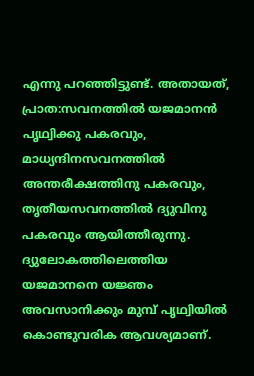എന്നു പറഞ്ഞിട്ടുണ്ട്. അതായത്, പ്രാത:സവനത്തില്‍ യജമാനന്‍ പൃഥ്വിക്കു പകരവും, മാധ്യന്ദിനസവനത്തില്‍ അന്തരീക്ഷത്തിനു പകരവും, തൃതീയസവനത്തില്‍ ദ്യുവിനു പകരവും ആയിത്തീരുന്നു. ദ്യുലോകത്തിലെത്തിയ യജമാനനെ യജ്ഞം അവസാനിക്കും മുമ്പ് പൃഥ്വിയില്‍ കൊണ്ടുവരിക ആവശ്യമാണ്.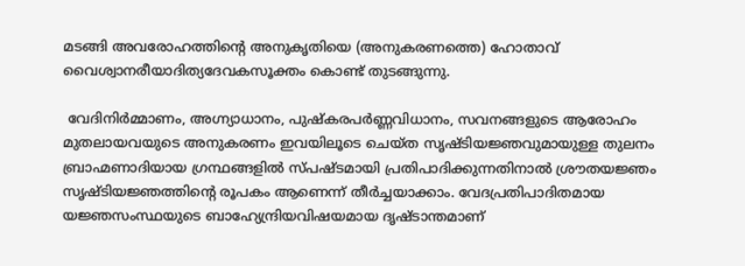മടങ്ങി അവരോഹത്തിന്റെ അനുകൃതിയെ (അനുകരണത്തെ) ഹോതാവ് വൈശ്വാനരീയാദിത്യദേവകസൂക്തം കൊണ്ട് തുടങ്ങുന്നു.

 വേദിനിര്‍മ്മാണം, അഗ്ന്യാധാനം, പുഷ്‌കരപര്‍ണ്ണവിധാനം, സവനങ്ങളുടെ ആരോഹം മുതലായവയുടെ അനുകരണം ഇവയിലൂടെ ചെയ്ത സൃഷ്ടിയജ്ഞവുമായുള്ള തുലനം ബ്രാഹ്മണാദിയായ ഗ്രന്ഥങ്ങളില്‍ സ്പഷ്ടമായി പ്രതിപാദിക്കുന്നതിനാല്‍ ശ്രൗതയജ്ഞം സൃഷ്ടിയജ്ഞത്തിന്റെ രൂപകം ആണെന്ന് തീര്‍ച്ചയാക്കാം. വേദപ്രതിപാദിതമായ യജ്ഞസംസ്ഥയുടെ ബാഹ്യേന്ദ്രിയവിഷയമായ ദൃഷ്ടാന്തമാണ്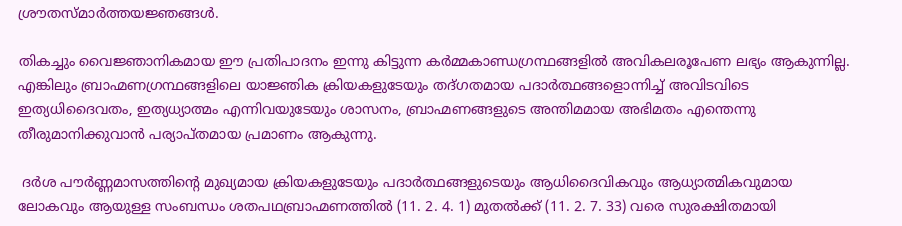ശ്രൗതസ്മാര്‍ത്തയജ്ഞങ്ങള്‍.

തികച്ചും വൈജ്ഞാനികമായ ഈ പ്രതിപാദനം ഇന്നു കിട്ടുന്ന കര്‍മ്മകാണ്ഡഗ്രന്ഥങ്ങളില്‍ അവികലരൂപേണ ലഭ്യം ആകുന്നില്ല. എങ്കിലും ബ്രാഹ്മണഗ്രന്ഥങ്ങളിലെ യാജ്ഞിക ക്രിയകളുടേയും തദ്ഗതമായ പദാര്‍ത്ഥങ്ങളൊന്നിച്ച് അവിടവിടെ ഇത്യധിദൈവതം, ഇത്യധ്യാത്മം എന്നിവയുടേയും ശാസനം, ബ്രാഹ്മണങ്ങളുടെ അന്തിമമായ അഭിമതം എന്തെന്നു തീരുമാനിക്കുവാന്‍ പര്യാപ്തമായ പ്രമാണം ആകുന്നു.

 ദര്‍ശ പൗര്‍ണ്ണമാസത്തിന്റെ മുഖ്യമായ ക്രിയകളുടേയും പദാര്‍ത്ഥങ്ങളുടെയും ആധിദൈവികവും ആധ്യാത്മികവുമായ ലോകവും ആയുള്ള സംബന്ധം ശതപഥബ്രാഹ്മണത്തില്‍ (11. 2. 4. 1) മുതല്‍ക്ക് (11. 2. 7. 33) വരെ സുരക്ഷിതമായി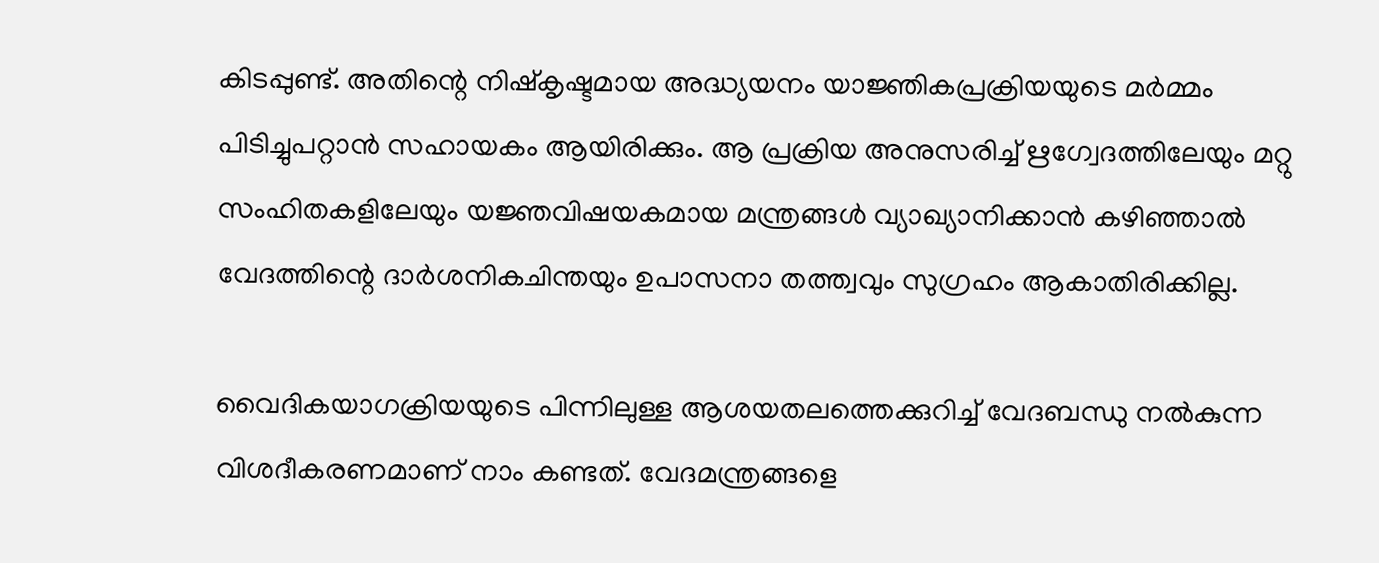കിടപ്പുണ്ട്. അതിന്റെ നിഷ്‌കൃഷ്ടമായ അദ്ധ്യയനം യാജ്ഞികപ്രക്രിയയുടെ മര്‍മ്മം പിടിച്ചുപറ്റാന്‍ സഹായകം ആയിരിക്കും. ആ പ്രക്രിയ അനുസരിച്ച് ഋഗ്വേദത്തിലേയും മറ്റു സംഹിതകളിലേയും യജ്ഞവിഷയകമായ മന്ത്രങ്ങള്‍ വ്യാഖ്യാനിക്കാന്‍ കഴിഞ്ഞാല്‍ വേദത്തിന്റെ ദാര്‍ശനികചിന്തയും ഉപാസനാ തത്ത്വവും സുഗ്രഹം ആകാതിരിക്കില്ല.

വൈദികയാഗക്രിയയുടെ പിന്നിലുള്ള ആശയതലത്തെക്കുറിച്ച് വേദബന്ധു നല്‍കുന്ന വിശദീകരണമാണ് നാം കണ്ടത്. വേദമന്ത്രങ്ങളെ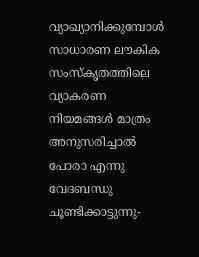വ്യാഖ്യാനിക്കുമ്പോള്‍ സാധാരണ ലൗകിക സംസ്‌കൃതത്തിലെ വ്യാകരണ നിയമങ്ങള്‍ മാത്രം അനുസരിച്ചാല്‍ പോരാ എന്നു വേദബന്ധു ചൂണ്ടിക്കാട്ടുന്നു-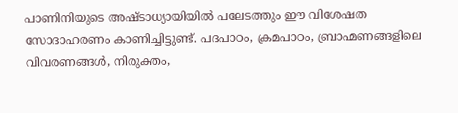പാണിനിയുടെ അഷ്ടാധ്യായിയില്‍ പലേടത്തും ഈ വിശേഷത സോദാഹരണം കാണിച്ചിട്ടുണ്ട്. പദപാഠം, ക്രമപാഠം, ബ്രാഹ്മണങ്ങളിലെ വിവരണങ്ങള്‍, നിരുക്തം,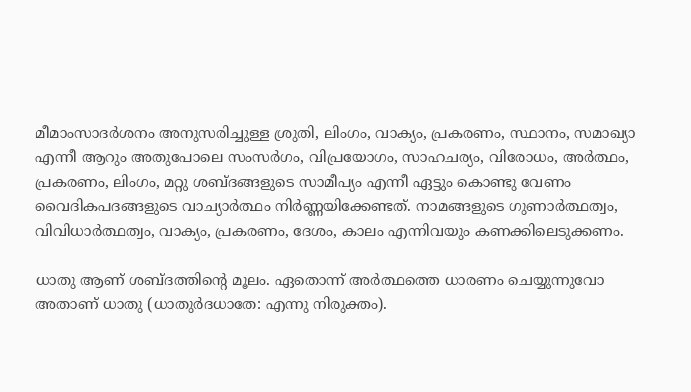മീമാംസാദര്‍ശനം അനുസരിച്ചുള്ള ശ്രുതി, ലിംഗം, വാക്യം, പ്രകരണം, സ്ഥാനം, സമാഖ്യാ എന്നീ ആറും അതുപോലെ സംസര്‍ഗം, വിപ്രയോഗം, സാഹചര്യം, വിരോധം, അര്‍ത്ഥം, പ്രകരണം, ലിംഗം, മറ്റു ശബ്ദങ്ങളുടെ സാമീപ്യം എന്നീ ഏട്ടും കൊണ്ടു വേണം വൈദികപദങ്ങളുടെ വാച്യാര്‍ത്ഥം നിര്‍ണ്ണയിക്കേണ്ടത്. നാമങ്ങളുടെ ഗുണാര്‍ത്ഥത്വം, വിവിധാര്‍ത്ഥത്വം, വാക്യം, പ്രകരണം, ദേശം, കാലം എന്നിവയും കണക്കിലെടുക്കണം.

ധാതു ആണ് ശബ്ദത്തിന്റെ മൂലം. ഏതൊന്ന് അര്‍ത്ഥത്തെ ധാരണം ചെയ്യുന്നുവോ അതാണ് ധാതു (ധാതുര്‍ദധാതേ: എന്നു നിരുക്തം).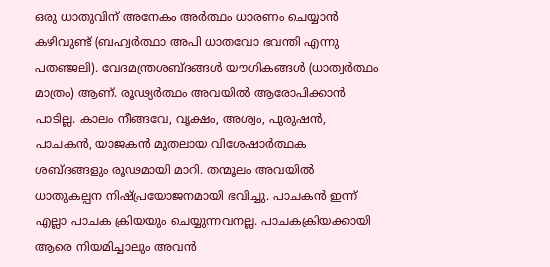ഒരു ധാതുവിന് അനേകം അര്‍ത്ഥം ധാരണം ചെയ്യാന്‍ കഴിവുണ്ട് (ബഹ്വര്‍ത്ഥാ അപി ധാതവോ ഭവന്തി എന്നു പതഞ്ജലി). വേദമന്ത്രശബ്ദങ്ങള്‍ യൗഗികങ്ങള്‍ (ധാത്വര്‍ത്ഥം മാത്രം) ആണ്. രൂഢ്യര്‍ത്ഥം അവയില്‍ ആരോപിക്കാന്‍ പാടില്ല. കാലം നീങ്ങവേ, വൃക്ഷം, അശ്വം, പുരുഷന്‍, പാചകന്‍, യാജകന്‍ മുതലായ വിശേഷാര്‍ത്ഥക ശബ്ദങ്ങളും രൂഢമായി മാറി. തന്മൂലം അവയില്‍ ധാതുകല്പന നിഷ്പ്രയോജനമായി ഭവിച്ചു. പാചകന്‍ ഇന്ന് എല്ലാ പാചക ക്രിയയും ചെയ്യുന്നവനല്ല. പാചകക്രിയക്കായി ആരെ നിയമിച്ചാലും അവന്‍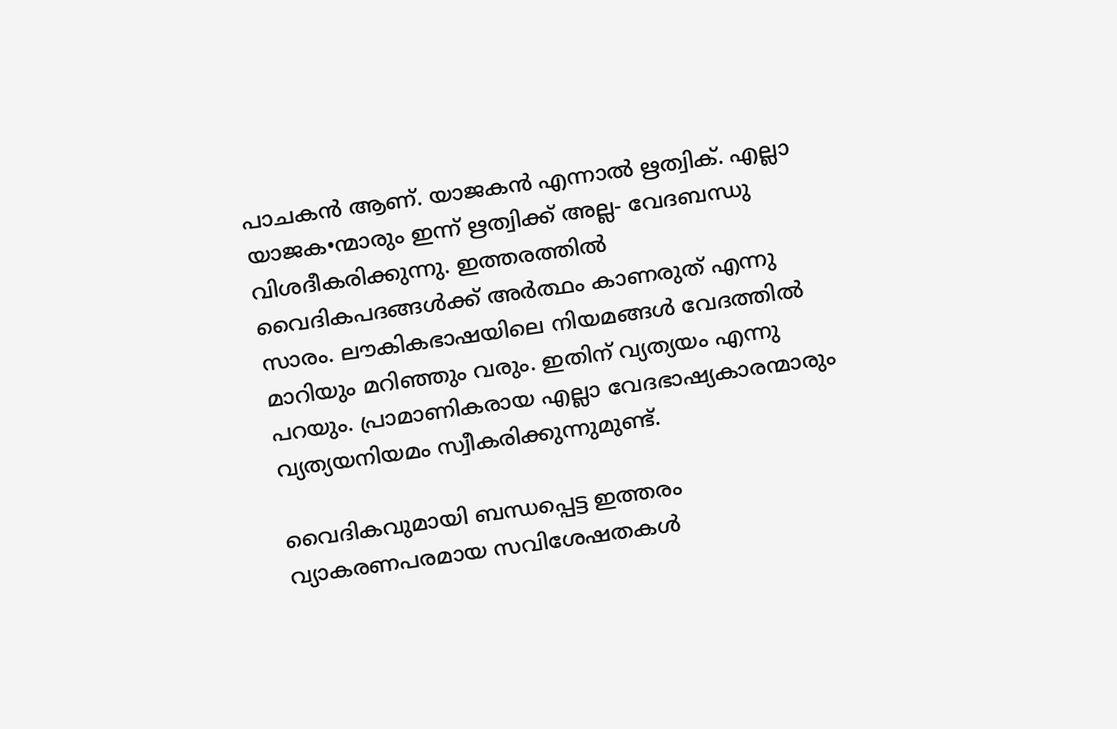പാചകന്‍ ആണ്. യാജകന്‍ എന്നാല്‍ ഋത്വിക്. എല്ലാ യാജക•ന്മാരും ഇന്ന് ഋത്വിക്ക് അല്ല- വേദബന്ധു വിശദീകരിക്കുന്നു. ഇത്തരത്തില്‍ വൈദികപദങ്ങള്‍ക്ക് അര്‍ത്ഥം കാണരുത് എന്നു സാരം. ലൗകികഭാഷയിലെ നിയമങ്ങള്‍ വേദത്തില്‍ മാറിയും മറിഞ്ഞും വരും. ഇതിന് വ്യത്യയം എന്നു പറയും. പ്രാമാണികരായ എല്ലാ വേദഭാഷ്യകാരന്മാരും വ്യത്യയനിയമം സ്വീകരിക്കുന്നുമുണ്ട്.

വൈദികവുമായി ബന്ധപ്പെട്ട ഇത്തരം വ്യാകരണപരമായ സവിശേഷതകള്‍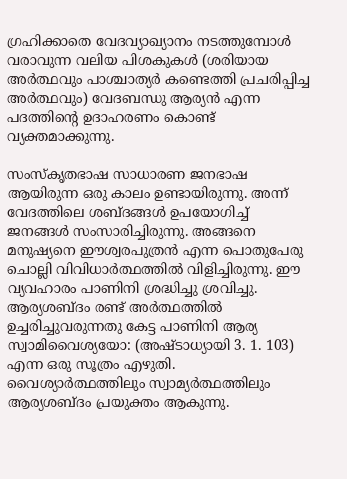ഗ്രഹിക്കാതെ വേദവ്യാഖ്യാനം നടത്തുമ്പോള്‍ വരാവുന്ന വലിയ പിശകുകള്‍ (ശരിയായ അര്‍ത്ഥവും പാശ്ചാത്യര്‍ കണ്ടെത്തി പ്രചരിപ്പിച്ച അര്‍ത്ഥവും) വേദബന്ധു ആര്യന്‍ എന്ന പദത്തിന്റെ ഉദാഹരണം കൊണ്ട് വ്യക്തമാക്കുന്നു.

സംസ്‌കൃതഭാഷ സാധാരണ ജനഭാഷ ആയിരുന്ന ഒരു കാലം ഉണ്ടായിരുന്നു. അന്ന് വേദത്തിലെ ശബ്ദങ്ങള്‍ ഉപയോഗിച്ച് ജനങ്ങള്‍ സംസാരിച്ചിരുന്നു. അങ്ങനെ മനുഷ്യനെ ഈശ്വരപുത്രന്‍ എന്ന പൊതുപേരു ചൊല്ലി വിവിധാര്‍ത്ഥത്തില്‍ വിളിച്ചിരുന്നു. ഈ വ്യവഹാരം പാണിനി ശ്രദ്ധിച്ചു ശ്രവിച്ചു. ആര്യശബ്ദം രണ്ട് അര്‍ത്ഥത്തില്‍ ഉച്ചരിച്ചുവരുന്നതു കേട്ട പാണിനി ആര്യ സ്വാമിവൈശ്യയോ: (അഷ്ടാധ്യായി 3. 1. 103) എന്ന ഒരു സൂത്രം എഴുതി. വൈശ്യാര്‍ത്ഥത്തിലും സ്വാമ്യര്‍ത്ഥത്തിലും ആര്യശബ്ദം പ്രയുക്തം ആകുന്നു.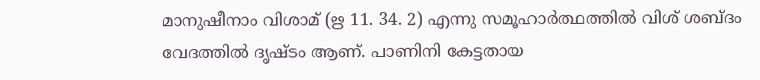മാനുഷീനാം വിശാമ് (ഋ 11. 34. 2) എന്നു സമൂഹാര്‍ത്ഥത്തില്‍ വിശ് ശബ്ദം വേദത്തില്‍ ദൃഷ്ടം ആണ്. പാണിനി കേട്ടതായ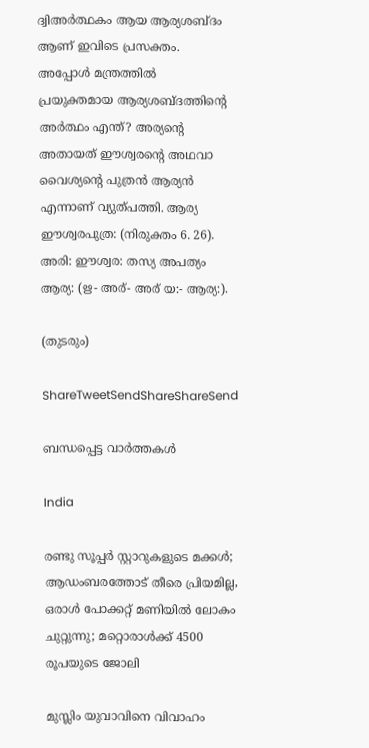ദ്വിഅര്‍ത്ഥകം ആയ ആര്യശബ്ദം ആണ് ഇവിടെ പ്രസക്തം. അപ്പോള്‍ മന്ത്രത്തില്‍ പ്രയുക്തമായ ആര്യശബ്ദത്തിന്റെ അര്‍ത്ഥം എന്ത്? അര്യന്റെ അതായത് ഈശ്വരന്റെ അഥവാ വൈശ്യന്റെ പുത്രന്‍ ആര്യന്‍ എന്നാണ് വ്യുത്പത്തി. ആര്യ ഈശ്വരപുത്ര: (നിരുക്തം 6. 26). അരി: ഈശ്വര: തസ്യ അപത്യം ആര്യ: (ഋ- അര്- അര് യ:- ആര്യ:).

(തുടരും)

ShareTweetSendShareShareSend

ബന്ധപ്പെട്ട വാര്‍ത്തകള്‍

India

രണ്ടു സൂപ്പര്‍ സ്റ്റാറുകളുടെ മക്കള്‍; ആഡംബരത്തോട് തീരെ പ്രിയമില്ല, ഒരാള്‍ പോക്കറ്റ് മണിയില്‍ ലോകം ചുറ്റുന്നു; മറ്റൊരാള്‍ക്ക് 4500 രൂപയുടെ ജോലി

മുസ്ലിം യുവാവിനെ വിവാഹം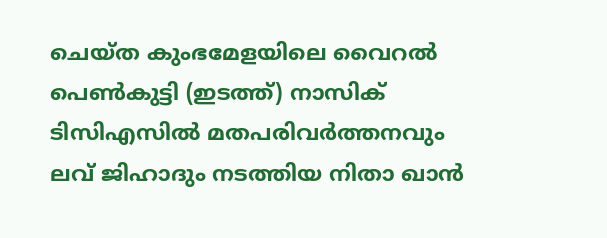ചെയ്ത കുംഭമേളയിലെ വൈറല്‍ പെണ്‍കുട്ടി (ഇടത്ത്) നാസിക് ടിസിഎസില്‍ മതപരിവര്‍ത്തനവും ലവ് ജിഹാദും നടത്തിയ നിതാ ഖാന്‍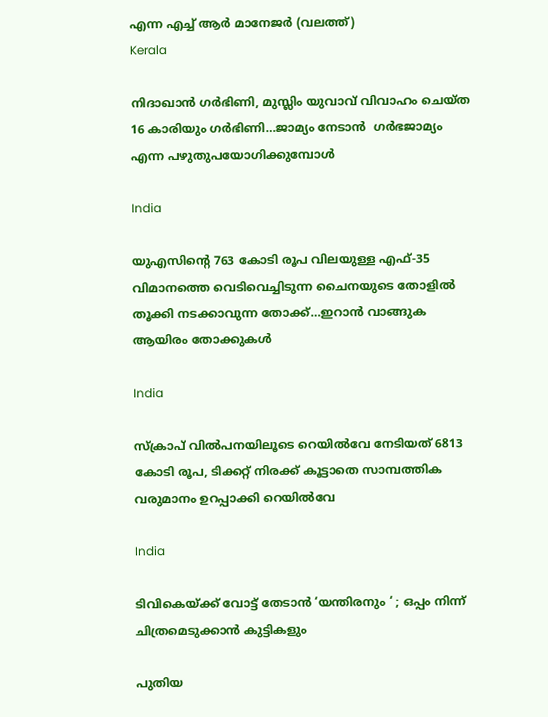എന്ന എച്ച് ആര്‍ മാനേജര്‍ (വലത്ത്)
Kerala

നിദാഖാന്‍ ഗര്‍ഭിണി, മുസ്ലിം യുവാവ് വിവാഹം ചെയ്ത 16 കാരിയും ഗര്‍ഭിണി…ജാമ്യം നേടാന്‍  ഗര്‍ഭജാമ്യം എന്ന പഴുതുപയോഗിക്കുമ്പോള്‍

India

യുഎസിന്റെ 763 കോടി രൂപ വിലയുള്ള എഫ്-35 വിമാനത്തെ വെടിവെച്ചിടുന്ന ചൈനയുടെ തോളില്‍ തൂക്കി നടക്കാവുന്ന തോക്ക്…ഇറാന്‍ വാങ്ങുക ആയിരം തോക്കുകള്‍

India

സ്ക്രാപ് വില്‍പനയിലൂടെ റെയില്‍വേ നേടിയത് 6813 കോടി രൂപ, ടിക്കറ്റ് നിരക്ക് കൂട്ടാതെ സാമ്പത്തിക വരുമാനം ഉറപ്പാക്കി റെയില്‍വേ

India

ടിവികെയ്‌ക്ക് വോട്ട് തേടാൻ ‘യന്തിരനും ‘ ; ഒപ്പം നിന്ന് ചിത്രമെടുക്കാൻ കുട്ടികളും

പുതിയ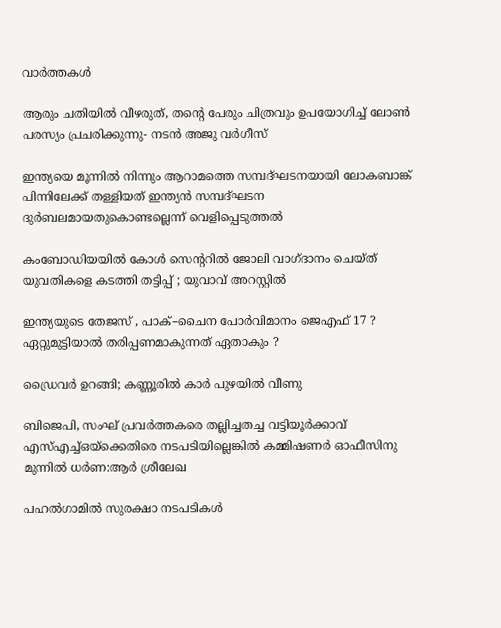വാര്‍ത്തകള്‍

ആരും ചതിയില്‍ വീഴരുത്, തന്റെ പേരും ചിത്രവും ഉപയോഗിച്ച് ലോണ്‍ പരസ്യം പ്രചരിക്കുന്നു- നടന്‍ അജു വര്‍ഗീസ്

ഇന്ത്യയെ മൂന്നില്‍ നിന്നും ആറാമത്തെ സമ്പദ്ഘടനയായി ലോകബാങ്ക് പിന്നിലേക്ക് തള്ളിയത് ഇന്ത്യന്‍ സമ്പദ്ഘടന ദുര്‍ബലമായതുകൊണ്ടല്ലെന്ന് വെളിപ്പെടുത്തല്‍

കംബോഡിയയില്‍ കോള്‍ സെന്ററില്‍ ജോലി വാഗ്ദാനം ചെയ്ത് യുവതികളെ കടത്തി തട്ടിപ്പ് ; യുവാവ് അറസ്റ്റില്‍

ഇന്ത്യയുടെ തേജസ് , പാക്–ചൈന പോര്‍വിമാനം ജെഎഫ് 17 ? ഏറ്റുമുട്ടിയാൽ തരിപ്പണമാകുന്നത് ഏതാകും ?

ഡ്രൈവര്‍ ഉറങ്ങി; കണ്ണൂരില്‍ കാര്‍ പുഴയില്‍ വീണു

ബിജെപി, സംഘ് പ്രവര്‍ത്തകരെ തല്ലിച്ചതച്ച വട്ടിയൂര്‍ക്കാവ് എസ്എച്ച്ഒയ്‌ക്കെതിരെ നടപടിയില്ലെങ്കില്‍ കമ്മിഷണര്‍ ഓഫീസിനു മുന്നില്‍ ധര്‍ണ:ആര്‍ ശ്രീലേഖ

പഹൽഗാമിൽ സുരക്ഷാ നടപടികൾ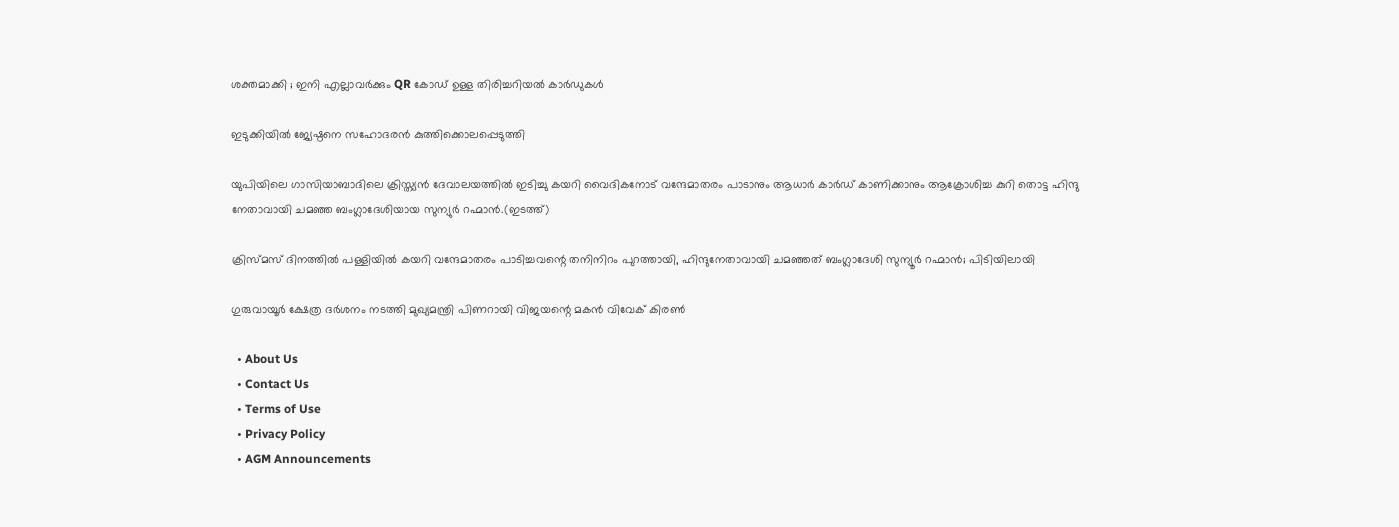ശക്തമാക്കി ; ഇനി എല്ലാവർക്കും QR കോഡ് ഉള്ള തിരിച്ചറിയൽ കാർഡുകൾ

ഇടുക്കിയില്‍ ജ്യേഷ്ഠനെ സഹോദരന്‍ കുത്തിക്കൊലപ്പെടുത്തി

യുപിയിലെ ഗാസിയാബാദിലെ ക്രിസ്ത്യന്‍ ദേവാലയത്തില്‍ ഇടിച്ചു കയറി വൈദികനോട് വന്ദേമാതരം പാടാനും ആധാർ കാർഡ് കാണിക്കാനും ആക്രോശിച്ച കുറി തൊട്ട ഹിന്ദു നേതാവായി ചമഞ്ഞ ബംഗ്ലാദേശിയായ സുന്യുര്‍ റഹ്മാന്‍.(ഇടത്ത്)

ക്രിസ്മസ് ദിനത്തില്‍ പള്ളിയില്‍ കയറി വന്ദേമാതരം പാടിച്ചവന്റെ തനിനിറം പുറത്തായി, ഹിന്ദുനേതാവായി ചമഞ്ഞത് ബംഗ്ലാദേശി സുന്യൂര്‍ റഹ്മാന്‍; പിടിയിലായി

ഗുരുവായൂര്‍ ക്ഷേത്ര ദര്‍ശനം നടത്തി മുഖ്യമന്ത്രി പിണറായി വിജയന്റെ മകന്‍ വിവേക് കിരണ്‍

  • About Us
  • Contact Us
  • Terms of Use
  • Privacy Policy
  • AGM Announcements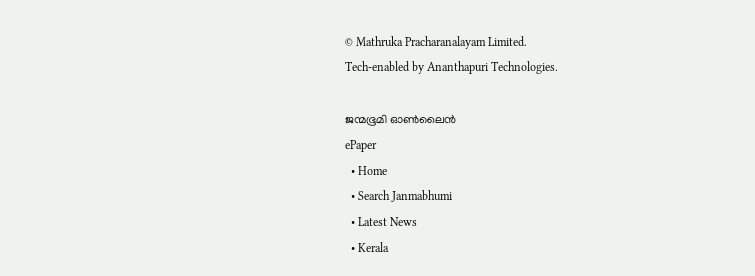© Mathruka Pracharanalayam Limited.
Tech-enabled by Ananthapuri Technologies.

ജന്മഭൂമി ഓണ്‍ലൈന്‍
ePaper
  • Home
  • Search Janmabhumi
  • Latest News
  • Kerala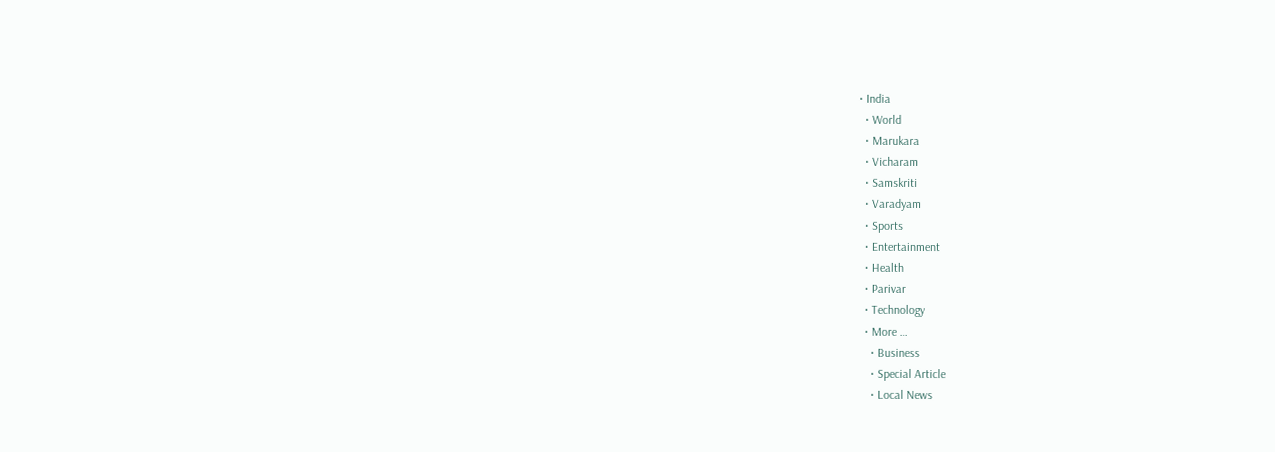• India
  • World
  • Marukara
  • Vicharam
  • Samskriti
  • Varadyam
  • Sports
  • Entertainment
  • Health
  • Parivar
  • Technology
  • More …
    • Business
    • Special Article
    • Local News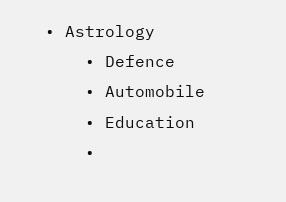• Astrology
    • Defence
    • Automobile
    • Education
    •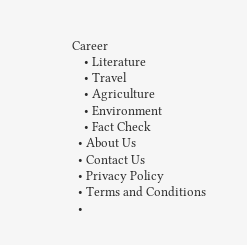Career
    • Literature
    • Travel
    • Agriculture
    • Environment
    • Fact Check
  • About Us
  • Contact Us
  • Privacy Policy
  • Terms and Conditions
  •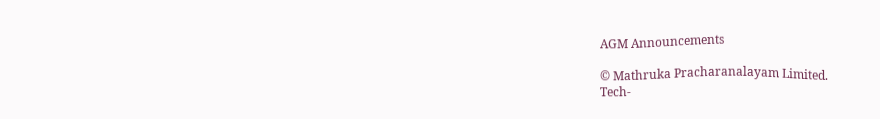AGM Announcements

© Mathruka Pracharanalayam Limited.
Tech-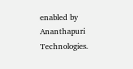enabled by Ananthapuri Technologies.